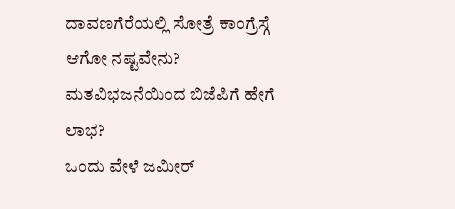ದಾವಣಗೆರೆಯಲ್ಲಿ ಸೋತ್ರೆ ಕಾಂಗ್ರೆಸ್ಗೆ ಆಗೋ ನಷ್ಟವೇನು? ಮತವಿಭಜನೆಯಿಂದ ಬಿಜೆಪಿಗೆ ಹೇಗೆ ಲಾಭ?
ಒಂದು ವೇಳೆ ಜಮೀರ್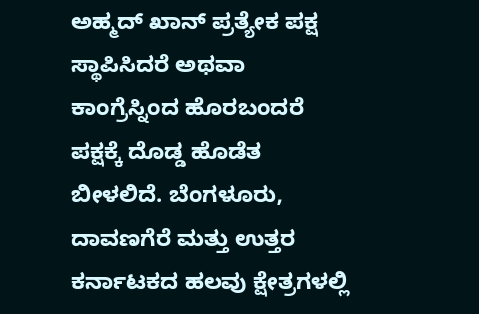ಅಹ್ಮದ್ ಖಾನ್ ಪ್ರತ್ಯೇಕ ಪಕ್ಷ ಸ್ಥಾಪಿಸಿದರೆ ಅಥವಾ ಕಾಂಗ್ರೆಸ್ನಿಂದ ಹೊರಬಂದರೆ ಪಕ್ಷಕ್ಕೆ ದೊಡ್ಡ ಹೊಡೆತ ಬೀಳಲಿದೆ. ಬೆಂಗಳೂರು, ದಾವಣಗೆರೆ ಮತ್ತು ಉತ್ತರ ಕರ್ನಾಟಕದ ಹಲವು ಕ್ಷೇತ್ರಗಳಲ್ಲಿ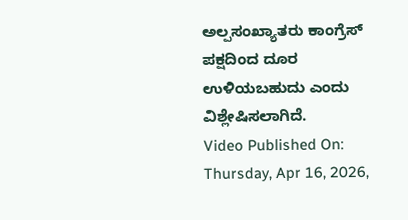ಅಲ್ಪಸಂಖ್ಯಾತರು ಕಾಂಗ್ರೆಸ್ ಪಕ್ಷದಿಂದ ದೂರ ಉಳಿಯಬಹುದು ಎಂದು ವಿಶ್ಲೇಷಿಸಲಾಗಿದೆ.
Video Published On: Thursday, Apr 16, 2026,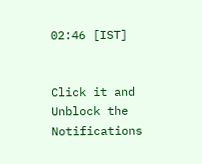02:46 [IST]


Click it and Unblock the Notifications